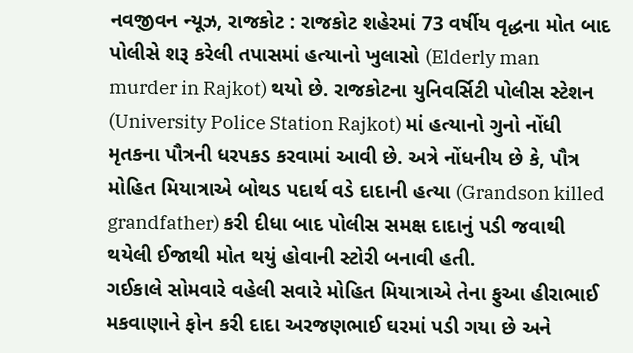નવજીવન ન્યૂઝ, રાજકોટ : રાજકોટ શહેરમાં 73 વર્ષીય વૃદ્ધના મોત બાદ પોલીસે શરૂ કરેલી તપાસમાં હત્યાનો ખુલાસો (Elderly man murder in Rajkot) થયો છે. રાજકોટના યુનિવર્સિટી પોલીસ સ્ટેશન (University Police Station Rajkot) માં હત્યાનો ગુનો નોંધી મૃતકના પૌત્રની ધરપકડ કરવામાં આવી છે. અત્રે નોંધનીય છે કે, પૌત્ર મોહિત મિયાત્રાએ બોથડ પદાર્થ વડે દાદાની હત્યા (Grandson killed grandfather) કરી દીધા બાદ પોલીસ સમક્ષ દાદાનું પડી જવાથી થયેલી ઈજાથી મોત થયું હોવાની સ્ટોરી બનાવી હતી.
ગઈકાલે સોમવારે વહેલી સવારે મોહિત મિયાત્રાએ તેના ફુઆ હીરાભાઈ મકવાણાને ફોન કરી દાદા અરજણભાઈ ઘરમાં પડી ગયા છે અને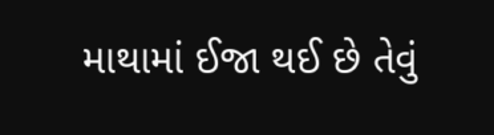માથામાં ઈજા થઈ છે તેવું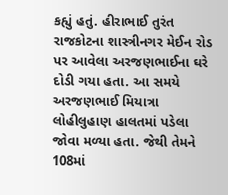કહ્યું હતું. હીરાભાઈ તુરંત રાજકોટના શાસ્ત્રીનગર મેઈન રોડ પર આવેલા અરજણભાઈના ઘરે દોડી ગયા હતા. આ સમયે અરજણભાઈ મિયાત્રા લોહીલુહાણ હાલતમાં પડેલા જોવા મળ્યા હતા. જેથી તેમને 108માં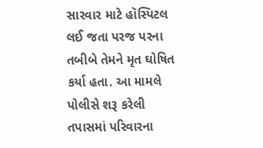સારવાર માટે હૉસ્પિટલ લઈ જતા પરજ પરના તબીબે તેમને મૃત ઘોષિત કર્યા હતા. આ મામલે પોલીસે શરૂ કરેલી તપાસમાં પરિવારના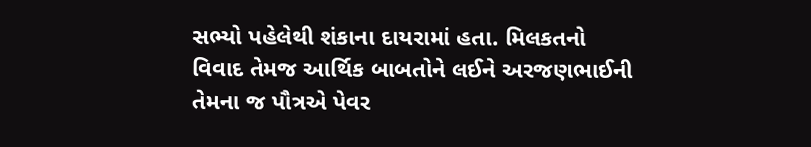સભ્યો પહેલેથી શંકાના દાયરામાં હતા. મિલકતનો વિવાદ તેમજ આર્થિક બાબતોને લઈને અરજણભાઈની તેમના જ પૌત્રએ પેવર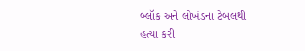બ્લૉક અને લોખંડના ટેબલથી હત્યા કરી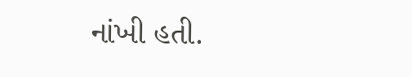નાંખી હતી.